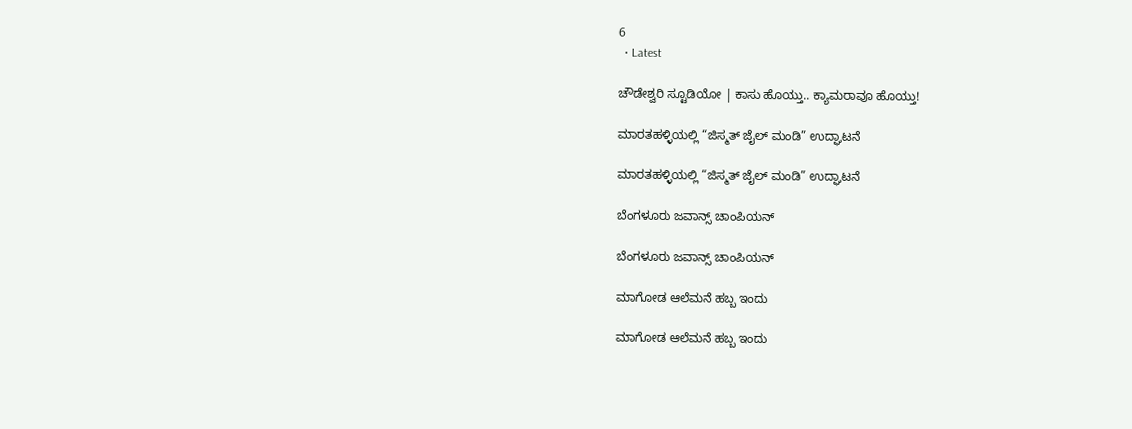6
  • Latest

ಚೌಡೇಶ್ವರಿ ಸ್ಟೂಡಿಯೋ | ಕಾಸು ಹೊಯ್ತು.. ಕ್ಯಾಮರಾವೂ ಹೊಯ್ತು!

ಮಾರತಹಳ್ಳಿಯಲ್ಲಿ “ಜಿಸ್ಮತ್ ಜೈಲ್ ಮಂಡಿ” ಉದ್ಘಾಟನೆ

ಮಾರತಹಳ್ಳಿಯಲ್ಲಿ “ಜಿಸ್ಮತ್ ಜೈಲ್ ಮಂಡಿ” ಉದ್ಘಾಟನೆ

ಬೆಂಗಳೂರು ಜವಾನ್ಸ್ ಚಾಂಪಿಯನ್

ಬೆಂಗಳೂರು ಜವಾನ್ಸ್ ಚಾಂಪಿಯನ್

ಮಾಗೋಡ ಆಲೆಮನೆ ಹಬ್ಬ ಇಂದು

ಮಾಗೋಡ ಆಲೆಮನೆ ಹಬ್ಬ ಇಂದು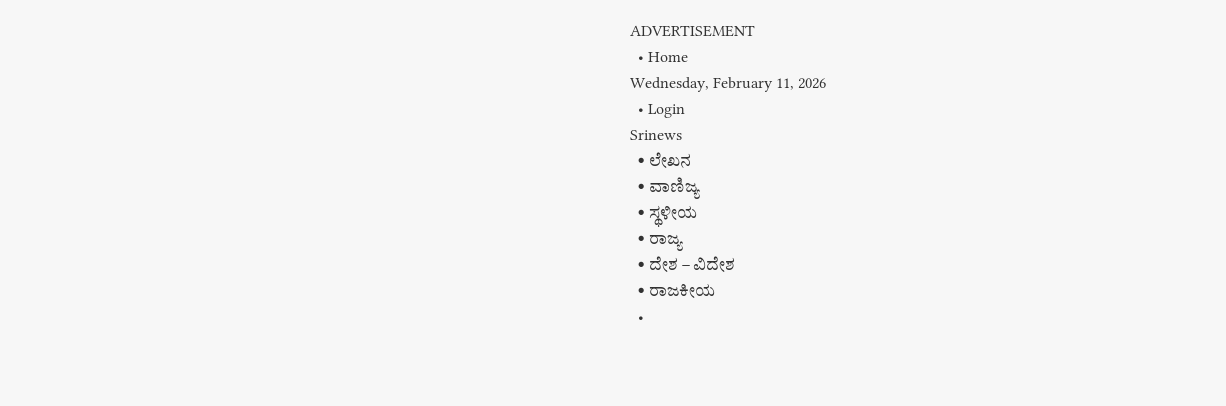ADVERTISEMENT
  • Home
Wednesday, February 11, 2026
  • Login
Srinews
  • ಲೇಖನ
  • ವಾಣಿಜ್ಯ
  • ಸ್ಥಳೀಯ
  • ರಾಜ್ಯ
  • ದೇಶ – ವಿದೇಶ
  • ರಾಜಕೀಯ
  •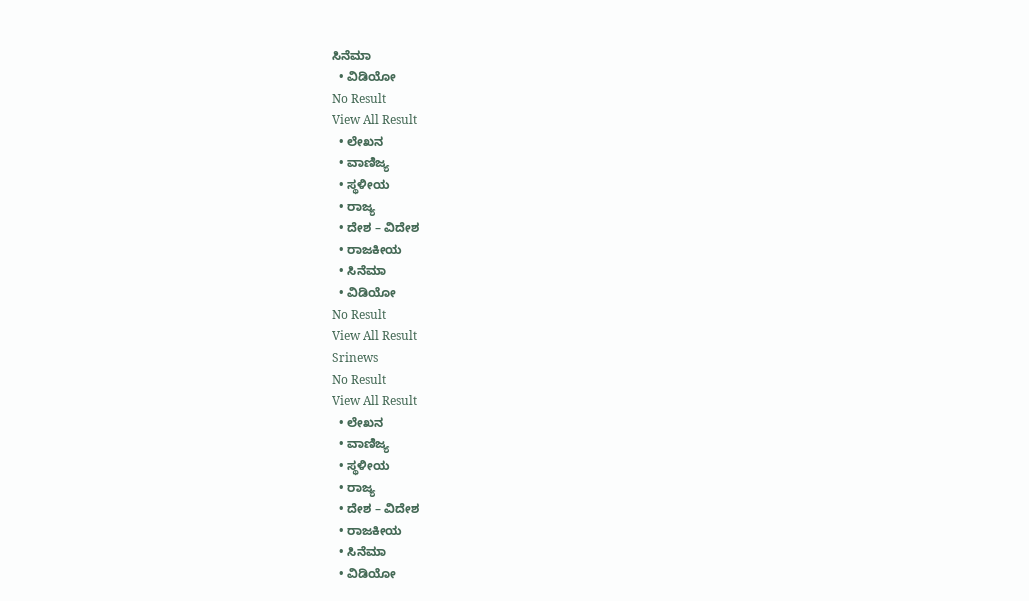ಸಿನೆಮಾ
  • ವಿಡಿಯೋ
No Result
View All Result
  • ಲೇಖನ
  • ವಾಣಿಜ್ಯ
  • ಸ್ಥಳೀಯ
  • ರಾಜ್ಯ
  • ದೇಶ – ವಿದೇಶ
  • ರಾಜಕೀಯ
  • ಸಿನೆಮಾ
  • ವಿಡಿಯೋ
No Result
View All Result
Srinews
No Result
View All Result
  • ಲೇಖನ
  • ವಾಣಿಜ್ಯ
  • ಸ್ಥಳೀಯ
  • ರಾಜ್ಯ
  • ದೇಶ – ವಿದೇಶ
  • ರಾಜಕೀಯ
  • ಸಿನೆಮಾ
  • ವಿಡಿಯೋ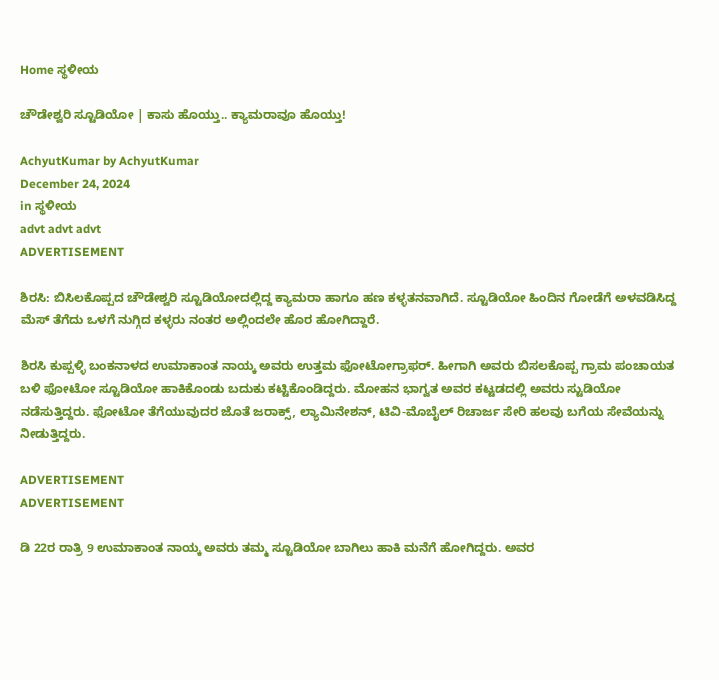Home ಸ್ಥಳೀಯ

ಚೌಡೇಶ್ವರಿ ಸ್ಟೂಡಿಯೋ | ಕಾಸು ಹೊಯ್ತು.. ಕ್ಯಾಮರಾವೂ ಹೊಯ್ತು!

AchyutKumar by AchyutKumar
December 24, 2024
in ಸ್ಥಳೀಯ
advt advt advt
ADVERTISEMENT

ಶಿರಸಿ: ಬಿಸಿಲಕೊಪ್ಪದ ಚೌಡೇಶ್ವರಿ ಸ್ಟೂಡಿಯೋದಲ್ಲಿದ್ದ ಕ್ಯಾಮರಾ ಹಾಗೂ ಹಣ ಕಳ್ಳತನವಾಗಿದೆ. ಸ್ಟೂಡಿಯೋ ಹಿಂದಿನ ಗೋಡೆಗೆ ಅಳವಡಿಸಿದ್ದ ಮೆಸ್ ತೆಗೆದು ಒಳಗೆ ನುಗ್ಗಿದ ಕಳ್ಳರು ನಂತರ ಅಲ್ಲಿಂದಲೇ ಹೊರ ಹೋಗಿದ್ದಾರೆ.

ಶಿರಸಿ ಕುಪ್ಪಳ್ಳಿ ಬಂಕನಾಳದ ಉಮಾಕಾಂತ ನಾಯ್ಕ ಅವರು ಉತ್ತಮ ಫೋಟೋಗ್ರಾಫರ್. ಹೀಗಾಗಿ ಅವರು ಬಿಸಲಕೊಪ್ಪ ಗ್ರಾಮ ಪಂಚಾಯತ ಬಳಿ ಫೋಟೋ ಸ್ಟೂಡಿಯೋ ಹಾಕಿಕೊಂಡು ಬದುಕು ಕಟ್ಟಿಕೊಂಡಿದ್ದರು. ಮೋಹನ ಭಾಗ್ವತ ಅವರ ಕಟ್ಟಡದಲ್ಲಿ ಅವರು ಸ್ಟುಡಿಯೋ ನಡೆಸುತ್ತಿದ್ದರು. ಫೋಟೋ ತೆಗೆಯುವುದರ ಜೊತೆ ಜರಾಕ್ಸ್, ಲ್ಯಾಮಿನೇಶನ್, ಟಿವಿ-ಮೊಬೈಲ್ ರಿಚಾರ್ಜ ಸೇರಿ ಹಲವು ಬಗೆಯ ಸೇವೆಯನ್ನು ನೀಡುತ್ತಿದ್ದರು.

ADVERTISEMENT
ADVERTISEMENT

ಡಿ 22ರ ರಾತ್ರಿ 9 ಉಮಾಕಾಂತ ನಾಯ್ಕ ಅವರು ತಮ್ಮ ಸ್ಟೂಡಿಯೋ ಬಾಗಿಲು ಹಾಕಿ ಮನೆಗೆ ಹೋಗಿದ್ದರು. ಅವರ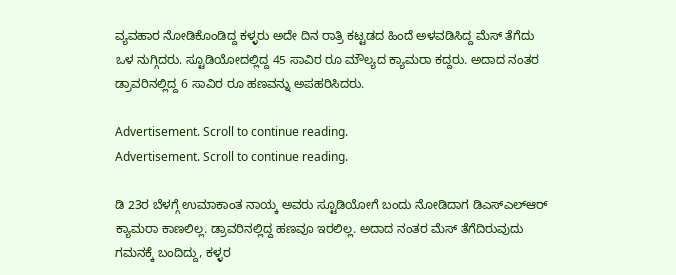ವ್ಯವಹಾರ ನೋಡಿಕೊಂಡಿದ್ದ ಕಳ್ಳರು ಅದೇ ದಿನ ರಾತ್ರಿ ಕಟ್ಟಡದ ಹಿಂದೆ ಅಳವಡಿಸಿದ್ದ ಮೆಸ್ ತೆಗೆದು ಒಳ ನುಗ್ಗಿದರು. ಸ್ಟೂಡಿಯೋದಲ್ಲಿದ್ದ 45 ಸಾವಿರ ರೂ ಮೌಲ್ಯದ ಕ್ಯಾಮರಾ ಕದ್ದರು. ಅದಾದ ನಂತರ ಡ್ರಾವರಿನಲ್ಲಿದ್ದ 6 ಸಾವಿರ ರೂ ಹಣವನ್ನು ಅಪಹರಿಸಿದರು.

Advertisement. Scroll to continue reading.
Advertisement. Scroll to continue reading.

ಡಿ 23ರ ಬೆಳಗ್ಗೆ ಉಮಾಕಾಂತ ನಾಯ್ಕ ಅವರು ಸ್ಟೂಡಿಯೋಗೆ ಬಂದು ನೋಡಿದಾಗ ಡಿಎಸ್‌ಎಲ್‌ಆರ್ ಕ್ಯಾಮರಾ ಕಾಣಲಿಲ್ಲ. ಡ್ರಾವರಿನಲ್ಲಿದ್ದ ಹಣವೂ ಇರಲಿಲ್ಲ. ಅದಾದ ನಂತರ ಮೆಸ್ ತೆಗೆದಿರುವುದು ಗಮನಕ್ಕೆ ಬಂದಿದ್ದು, ಕಳ್ಳರ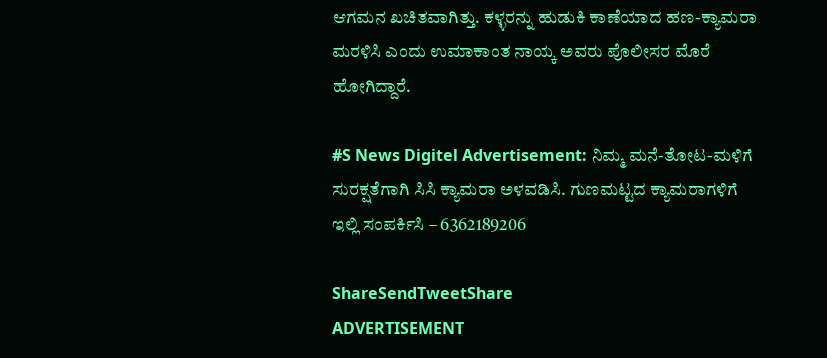ಆಗಮನ ಖಚಿತವಾಗಿತ್ತು. ಕಳ್ಳರನ್ನು ಹುಡುಕಿ ಕಾಣೆಯಾದ ಹಣ-ಕ್ಯಾಮರಾ ಮರಳಿಸಿ ಎಂದು ಉಮಾಕಾಂತ ನಾಯ್ಕ ಅವರು ಪೊಲೀಸರ ಮೊರೆ ಹೋಗಿದ್ದಾರೆ.

#S News Digitel Advertisement: ನಿಮ್ಮ ಮನೆ-ತೋಟ-ಮಳಿಗೆ ಸುರಕ್ಷತೆಗಾಗಿ ಸಿಸಿ ಕ್ಯಾಮರಾ ಅಳವಡಿಸಿ. ಗುಣಮಟ್ಟದ ಕ್ಯಾಮರಾಗಳಿಗೆ ಇಲ್ಲಿ ಸಂಪರ್ಕಿಸಿ – 6362189206

ShareSendTweetShare
ADVERTISEMENT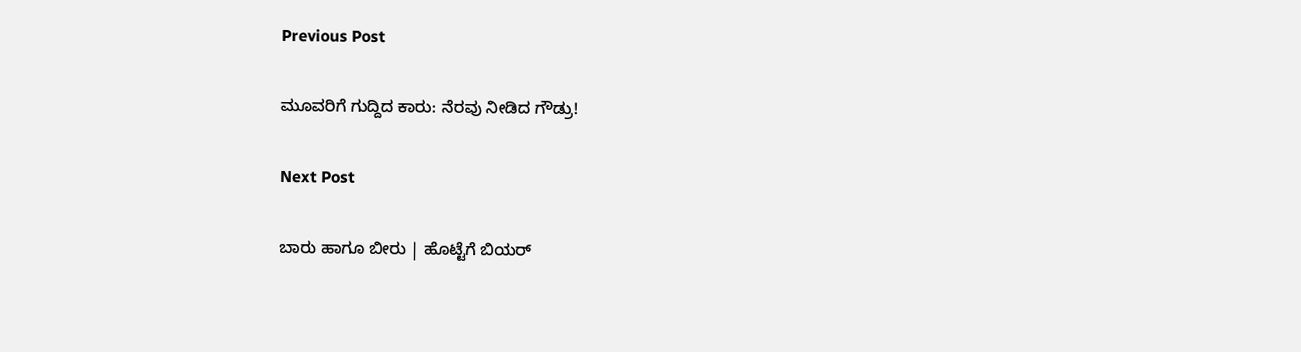Previous Post

ಮೂವರಿಗೆ ಗುದ್ದಿದ ಕಾರು: ನೆರವು ನೀಡಿದ ಗೌಡ್ರು!

Next Post

ಬಾರು ಹಾಗೂ ಬೀರು | ಹೊಟ್ಟೆಗೆ ಬಿಯರ್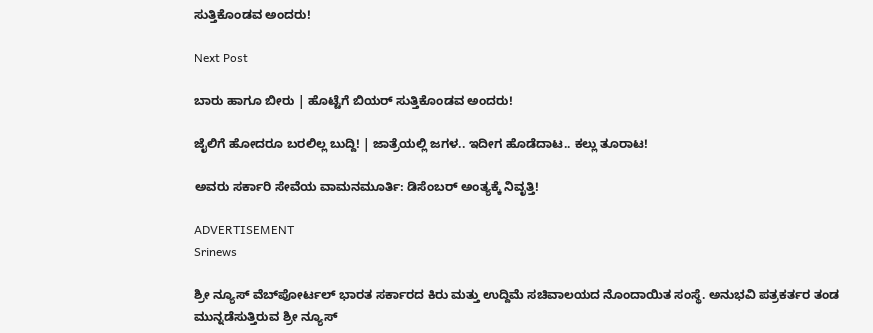ಸುತ್ತಿಕೊಂಡವ ಅಂದರು!

Next Post

ಬಾರು ಹಾಗೂ ಬೀರು | ಹೊಟ್ಟೆಗೆ ಬಿಯರ್ ಸುತ್ತಿಕೊಂಡವ ಅಂದರು!

ಜೈಲಿಗೆ ಹೋದರೂ ಬರಲಿಲ್ಲ ಬುದ್ದಿ! | ಜಾತ್ರೆಯಲ್ಲಿ ಜಗಳ.. ಇದೀಗ ಹೊಡೆದಾಟ.. ಕಲ್ಲು ತೂರಾಟ!

ಅವರು ಸರ್ಕಾರಿ ಸೇವೆಯ ವಾಮನಮೂರ್ತಿ: ಡಿಸೆಂಬರ್ ಅಂತ್ಯಕ್ಕೆ ನಿವೃತ್ತಿ!

ADVERTISEMENT
Srinews

ಶ್ರೀ ನ್ಯೂಸ್ ವೆಬ್‌ಪೋರ್ಟಲ್ ಭಾರತ ಸರ್ಕಾರದ ಕಿರು ಮತ್ತು ಉದ್ದಿಮೆ ಸಚಿವಾಲಯದ ನೊಂದಾಯಿತ ಸಂಸ್ಥೆ. ಅನುಭವಿ ಪತ್ರಕರ್ತರ ತಂಡ ಮುನ್ನಡೆಸುತ್ತಿರುವ ಶ್ರೀ ನ್ಯೂಸ್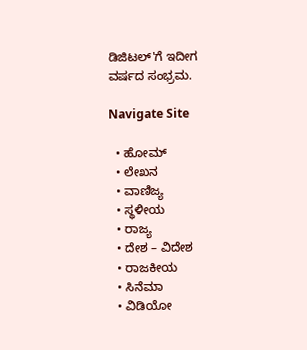ಡಿಜಿಟಲ್'ಗೆ ಇದೀಗ ವರ್ಷದ ಸಂಭ್ರಮ.

Navigate Site

  • ಹೋಮ್
  • ಲೇಖನ
  • ವಾಣಿಜ್ಯ
  • ಸ್ಥಳೀಯ
  • ರಾಜ್ಯ
  • ದೇಶ – ವಿದೇಶ
  • ರಾಜಕೀಯ
  • ಸಿನೆಮಾ
  • ವಿಡಿಯೋ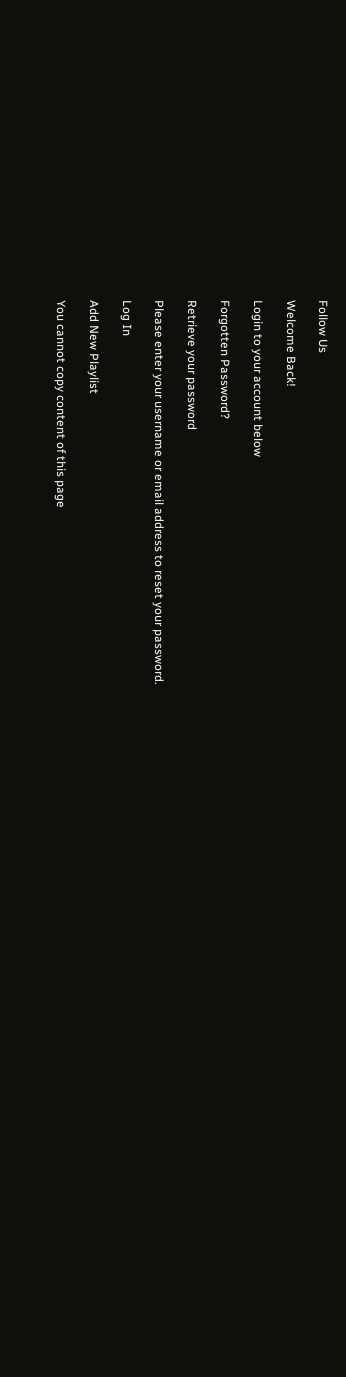Follow Us

Welcome Back!

Login to your account below

Forgotten Password?

Retrieve your password

Please enter your username or email address to reset your password.

Log In

Add New Playlist

You cannot copy content of this page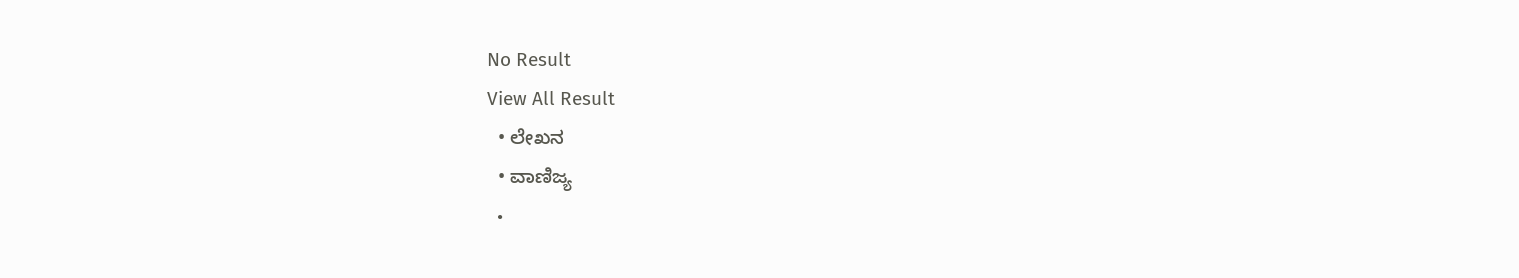No Result
View All Result
  • ಲೇಖನ
  • ವಾಣಿಜ್ಯ
  •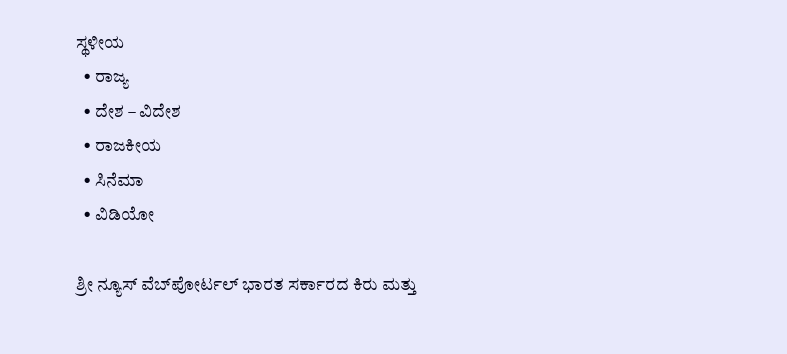ಸ್ಥಳೀಯ
  • ರಾಜ್ಯ
  • ದೇಶ – ವಿದೇಶ
  • ರಾಜಕೀಯ
  • ಸಿನೆಮಾ
  • ವಿಡಿಯೋ

ಶ್ರೀ ನ್ಯೂಸ್ ವೆಬ್‌ಪೋರ್ಟಲ್ ಭಾರತ ಸರ್ಕಾರದ ಕಿರು ಮತ್ತು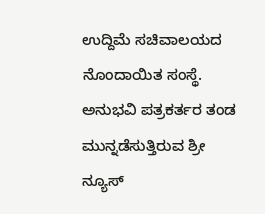ಉದ್ದಿಮೆ ಸಚಿವಾಲಯದ ನೊಂದಾಯಿತ ಸಂಸ್ಥೆ. ಅನುಭವಿ ಪತ್ರಕರ್ತರ ತಂಡ ಮುನ್ನಡೆಸುತ್ತಿರುವ ಶ್ರೀ ನ್ಯೂಸ್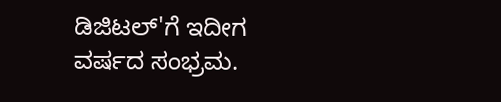ಡಿಜಿಟಲ್'ಗೆ ಇದೀಗ ವರ್ಷದ ಸಂಭ್ರಮ.